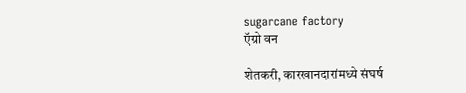sugarcane factory
ऍग्रो वन

शेतकरी, कारखानदारांमध्‍ये संघर्ष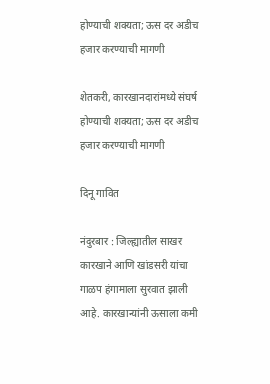होण्याची शक्यता; ऊस दर अडीच हजार करण्याची मागणी

शेतकरी, कारखानदारांमध्‍ये संघर्ष होण्याची शक्यता; ऊस दर अडीच हजार करण्याची मागणी

दिनू गावित

नंदुरबार : जिल्ह्यातील साखर कारखाने आणि खांडसरी यांचा गाळप हंगामाला सुरवात झाली आहे. कारखान्यांनी ऊसाला कमी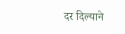दर दिल्याने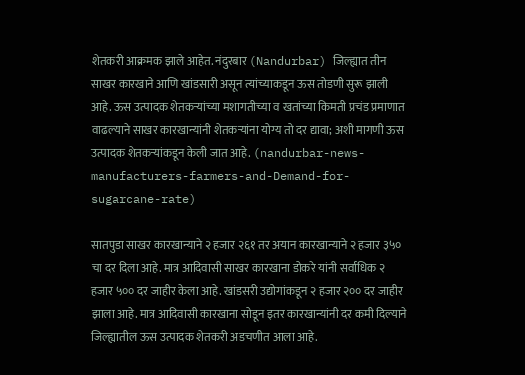शेतकरी आक्रमक झाले आहेत. नंदुरबार (Nandurbar) जिल्ह्यात तीन साखर कारखाने आणि खांडसारी असून त्यांच्याकडून ऊस तोडणी सुरू झाली आहे. ऊस उत्पादक शेतकऱ्यांच्या मशागतीच्या व खतांच्या किमती प्रचंड प्रमाणात वाढल्याने साखर कारखान्यांनी शेतकऱ्यांना योग्य तो दर द्यावा; अशी मागणी ऊस उत्पादक शेतकऱ्यांकडून केली जात आहे. (nandurbar-news-manufacturers-farmers-and-Demand-for-sugarcane-rate)

सातपुडा साखर कारखान्याने २ हजार २६१ तर अयान कारखान्याने २ हजार ३५० चा दर दिला आहे. मात्र आदिवासी साखर कारखाना डोकरे यांनी सर्वाधिक २ हजार ५०० दर जाहीर केला आहे. खांडसरी उद्योगांकडून २ हजार २०० दर जाहीर झाला आहे. मात्र आदिवासी कारखाना सोडून इतर कारखान्यांनी दर कमी दिल्याने जिल्ह्यातील ऊस उत्पादक शेतकरी अडचणीत आला आहे.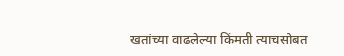खतांच्या वाढलेल्या किंमती त्याचसोबत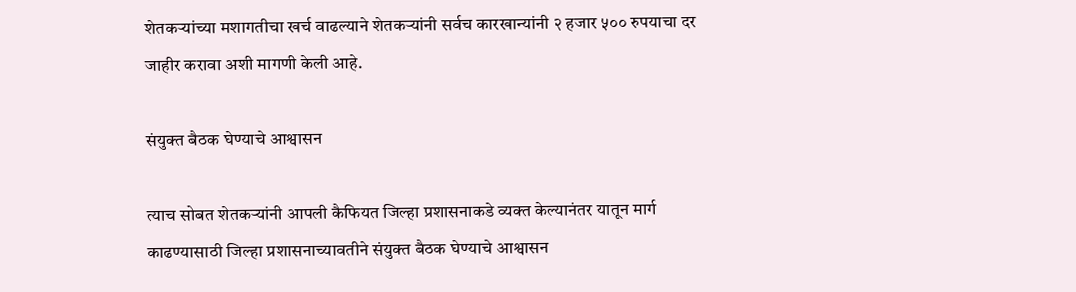शेतकऱ्यांच्या मशागतीचा खर्च वाढल्याने शेतकऱ्यांनी सर्वच कारखान्यांनी २ हजार ५०० रुपयाचा दर जाहीर करावा अशी मागणी केली आहे.

संयुक्त बैठक घेण्याचे आश्वासन

त्याच सोबत शेतकऱ्यांनी आपली कैफियत जिल्हा प्रशासनाकडे व्यक्त केल्यानंतर यातून मार्ग काढण्यासाठी जिल्हा प्रशासनाच्यावतीने संयुक्त बैठक घेण्याचे आश्वासन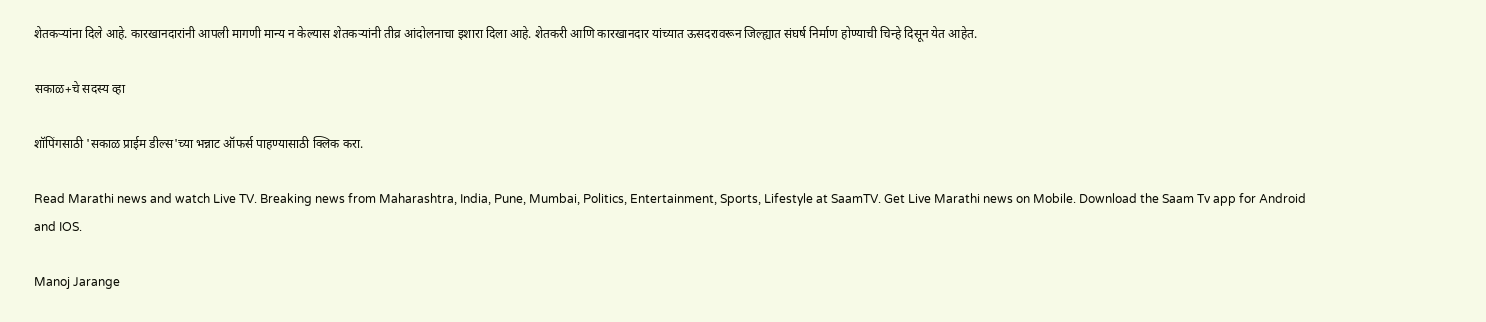शेतकऱ्यांना दिले आहे. कारखानदारांनी आपली मागणी मान्य न केल्यास शेतकऱ्यांनी तीव्र आंदोलनाचा इशारा दिला आहे. शेतकरी आणि कारखानदार यांच्यात ऊसदरावरून जिल्ह्यात संघर्ष निर्माण होण्याची चिन्हे दिसून येत आहेत.

सकाळ+चे सदस्य व्हा

शॉपिंगसाठी 'सकाळ प्राईम डील्स'च्या भन्नाट ऑफर्स पाहण्यासाठी क्लिक करा.

Read Marathi news and watch Live TV. Breaking news from Maharashtra, India, Pune, Mumbai, Politics, Entertainment, Sports, Lifestyle at SaamTV. Get Live Marathi news on Mobile. Download the Saam Tv app for Android and IOS.

Manoj Jarange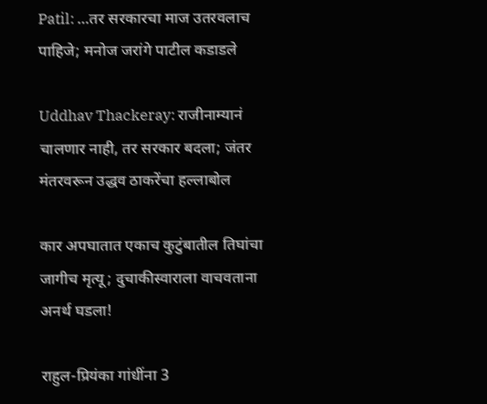Patil: ...तर सरकारचा माज उतरवलाच पाहिजे; मनोज जरांगे पाटील कडाडले

Uddhav Thackeray: राजीनाम्यानं चालणार नाही, तर सरकार बदला; जंतर मंतरवरून उद्धव ठाकरेंचा हल्लाबोल

कार अपघातात एकाच कुटुंबातील तिघांचा जागीच मृत्यू; दुचाकीस्वाराला वाचवताना अनर्थ घडला!

राहुल-प्रियंका गांधींना 3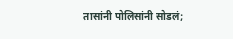तासांनी पोलिसांनी सोडलं;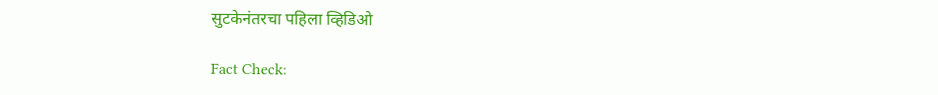सुटकेनंतरचा पहिला व्हिडिओ

Fact Check: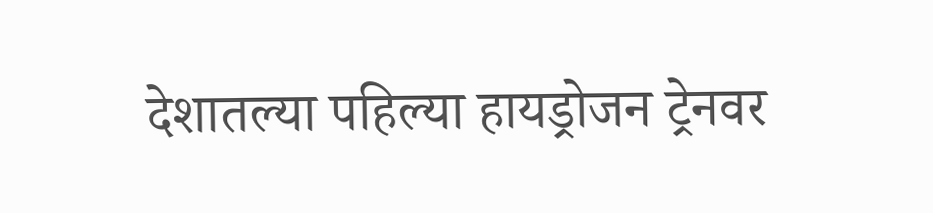देशातल्या पहिल्या हायड्रोजन ट्रेनवर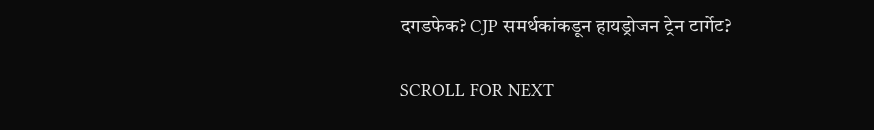दगडफेक? CJP समर्थकांकडून हायड्रोजन ट्रेन टार्गेट?

SCROLL FOR NEXT